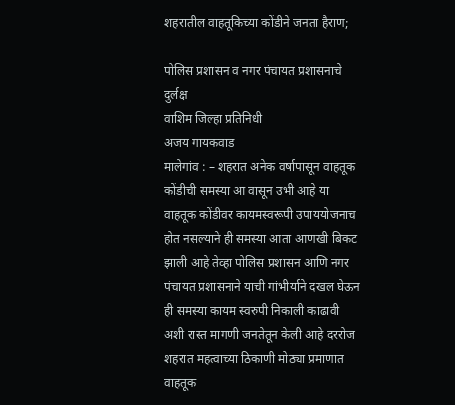शहरातील वाहतूकिच्या कोंडीने जनता हैराण;

पोलिस प्रशासन व नगर पंचायत प्रशासनाचे दुर्लक्ष
वाशिम जिल्हा प्रतिनिधी
अजय गायकवाड
मालेगांव : – शहरात अनेक वर्षापासून वाहतूक कोंडीची समस्या आ वासून उभी आहे या वाहतूक कोंडीवर कायमस्वरूपी उपाययोजनाच होत नसल्याने ही समस्या आता आणखी बिकट झाली आहे तेव्हा पोलिस प्रशासन आणि नगर पंचायत प्रशासनाने याची गांभीर्याने दखल घेऊन ही समस्या कायम स्वरुपी निकाली काढावी अशी रास्त मागणी जनतेतून केली आहे दररोज शहरात महत्वाच्या ठिकाणी मोठ्या प्रमाणात वाहतूक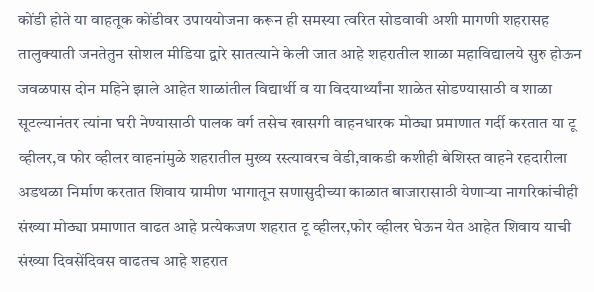कोंडी होते या वाहतूक कोंडीवर उपाययोजना करून ही समस्या त्वरित सोडवावी अशी मागणी शहरासह तालुक्याती जनतेतुन सोशल मीडिया द्वारे सातत्याने केली जात आहे शहरातील शाळा महाविद्यालये सुरु होऊन जवळपास दोन महिने झाले आहेत शाळांतील विद्यार्थी व या विदयार्थ्यांना शाळेत सोडण्यासाठी व शाळा सूटल्यानंतर त्यांना घरी नेण्यासाठी पालक वर्ग तसेच खासगी वाहनधारक मोठ्या प्रमाणात गर्दी करतात या टू व्हीलर,व फोर व्हीलर वाहनांमुळे शहरातील मुख्य रस्त्यावरच वेडी,वाकडी कशीही बेशिस्त वाहने रहदारीला अडथळा निर्माण करतात शिवाय ग्रामीण भागातून सणासुदीच्या काळात बाजारासाठी येणाऱ्या नागरिकांचीही संख्या मोठ्या प्रमाणात वाढत आहे प्रत्येकजण शहरात टू व्हीलर,फोर व्हीलर घेऊन येत आहेत शिवाय याची संख्या दिवसेंदिवस वाढतच आहे शहरात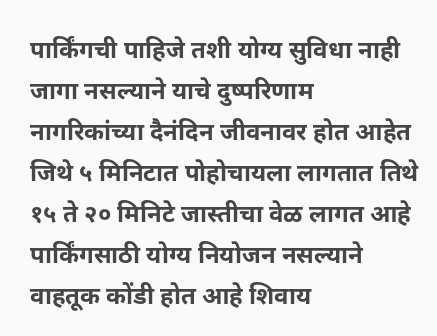पार्किंगची पाहिजे तशी योग्य सुविधा नाही जागा नसल्याने याचे दुष्परिणाम नागरिकांच्या दैनंदिन जीवनावर होत आहेत जिथे ५ मिनिटात पोहोचायला लागतात तिथे १५ ते २० मिनिटे जास्तीचा वेळ लागत आहे पार्किंगसाठी योग्य नियोजन नसल्याने वाहतूक कोंडी होत आहे शिवाय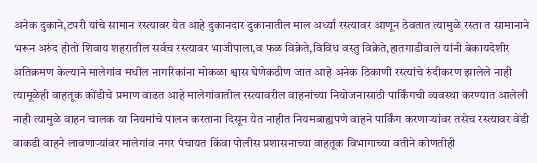अनेक दुकाने,टपरी यांचे सामान रस्त्यावर येत आहे दुकानदार दुकानातील माल अर्ध्या रस्त्यावर आणून ठेवतात त्यामुळे रस्ता त सामानाने भरून अरुंद होतो शिवाय शहरातील सर्वच रस्त्यावर भाजीपाला,व फळ विक्रेते,विविध वस्तु विक्रेते,हातगाडीवाले यांनी बेकायदेशीर अतिक्रमण केल्याने मालेगांव मधील नागरिकांना मोकळा श्वास घेणेकठीण जात आहे अनेक ठिकाणी रस्त्यांचे रुंदीकरण झालेले नाही त्यामूळेही वाहतूक कोंडीचे प्रमाण वाढत आहे मालेगांवातील रस्त्यावरील वाहनांच्या नियोजनासाठी पार्किंगची व्यवस्था करण्यात आलेली नाही त्यामुळे वाहन चालक या नियमांचे पालन करताना दिसून येत नाहीत नियमबाह्यपणे वाहने पार्किंग करणाऱ्यांवर तसेच रस्त्यावर वेडी वाकडी वाहने लावणाऱ्यांवर मालेगांव नगर पंचायत किंवा पोलीस प्रशासनाच्या वाहतूक विभागाच्या वतीने कोणतीही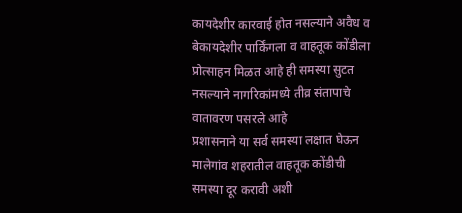कायदेशीर कारवाई होत नसल्याने अवैध व बेकायदेशीर पार्किंगला व वाहतूक कोंडीला प्रोत्साहन मिळत आहे ही समस्या सुटत नसल्याने नागरिकांमध्ये तीव्र संतापाचे वातावरण पसरले आहे
प्रशासनाने या सर्व समस्या लक्षात घेऊन मालेगांव शहरातील वाहतूक कोंडीची समस्या दूर करावी अशी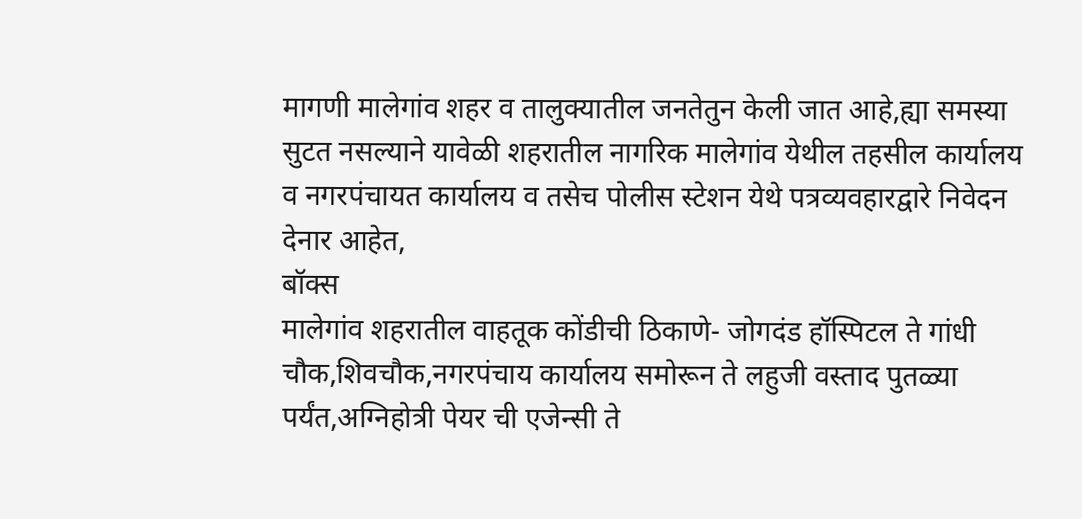मागणी मालेगांव शहर व तालुक्यातील जनतेतुन केली जात आहे,ह्या समस्या सुटत नसल्याने यावेळी शहरातील नागरिक मालेगांव येथील तहसील कार्यालय व नगरपंचायत कार्यालय व तसेच पोलीस स्टेशन येथे पत्रव्यवहारद्वारे निवेदन देनार आहेत,
बॉक्स
मालेगांव शहरातील वाहतूक कोंडीची ठिकाणे- जोगदंड हॉस्पिटल ते गांधी चौक,शिवचौक,नगरपंचाय कार्यालय समोरून ते लहुजी वस्ताद पुतळ्या पर्यंत,अग्निहोत्री पेयर ची एजेन्सी ते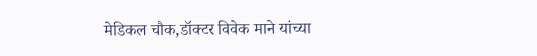मेडिकल चौक,डॉक्टर विवेक माने यांच्या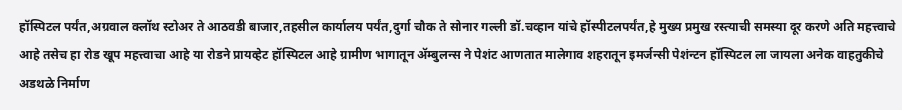हॉस्पिटल पर्यंत,अग्रवाल क्लॉथ स्टोअर ते आठवडी बाजार,तहसील कार्यालय पर्यंत,दुर्गा चौक ते सोनार गल्ली डॉ.चव्हान यांचे हॉस्पीटलपर्यंत,हे मुख्य प्रमुख रस्त्याची समस्या दूर करणे अति महत्त्वाचे आहे तसेच हा रोड खूप महत्त्वाचा आहे या रोडने प्रायव्हेट हॉस्पिटल आहे ग्रामीण भागातून ॲम्बुलन्स ने पेशंट आणतात मालेगाव शहरातून इमर्जन्सी पेशंन्टन हॉस्पिटल ला जायला अनेक वाहतुकीचे अडथळे निर्माण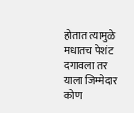होतात त्यामुळे मधातच पेशंट दगावला तर याला जिम्मेदार कोण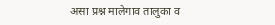असा प्रश्न मालेगाव तालुका व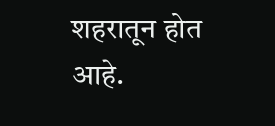शहरातून होत आहे.